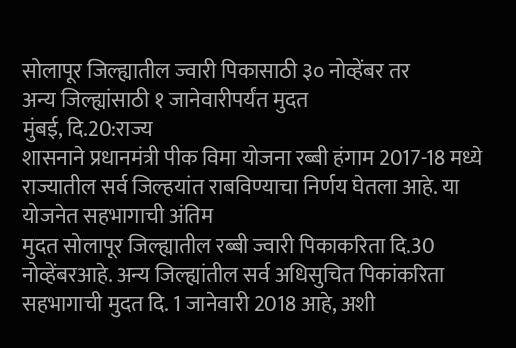सोलापूर जिल्ह्यातील ज्वारी पिकासाठी ३० नोव्हेंबर तर
अन्य जिल्ह्यांसाठी १ जानेवारीपर्यंत मुदत
मुंबई, दि.20:राज्य
शासनाने प्रधानमंत्री पीक विमा योजना रब्बी हंगाम 2017-18 मध्ये
राज्यातील सर्व जिल्हयांत राबविण्याचा निर्णय घेतला आहे. या योजनेत सहभागाची अंतिम
मुदत सोलापूर जिल्ह्यातील रब्बी ज्वारी पिकाकरिता दि.30
नोव्हेंबरआहे. अन्य जिल्ह्यांतील सर्व अधिसुचित पिकांकरिता सहभागाची मुदत दि. 1 जानेवारी 2018 आहे, अशी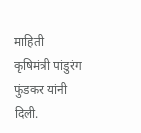माहिती
कृषिमंत्री पांडुरंग फुंडकर यांनी दिली.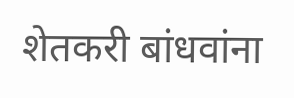शेतकरी बांधवांना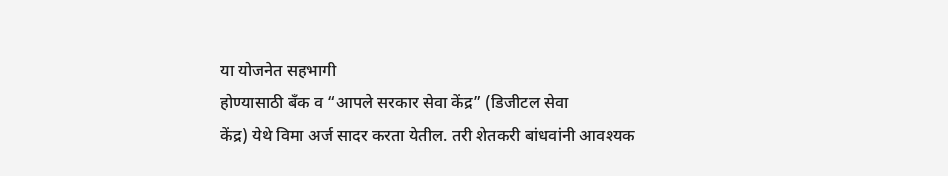या योजनेत सहभागी
होण्यासाठी बँक व “आपले सरकार सेवा केंद्र” (डिजीटल सेवा
केंद्र) येथे विमा अर्ज सादर करता येतील. तरी शेतकरी बांधवांनी आवश्यक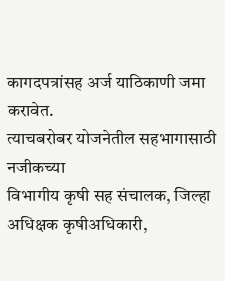कागदपत्रांसह अर्ज याठिकाणी जमा करावेत.
त्याचबरोबर योजनेतील सहभागासाठी नजीकच्या
विभागीय कृषी सह संचालक, जिल्हा अधिक्षक कृषीअधिकारी,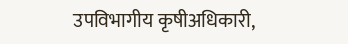उपविभागीय कृषीअधिकारी,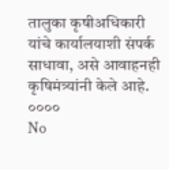तालुका कृषीअधिकारी
यांचे कार्यालयाशी संपर्क साधावा, असे आवाहनही कृषिमंत्र्यांनी केले आहे.
००००
No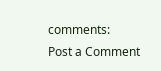comments:
Post a Comment